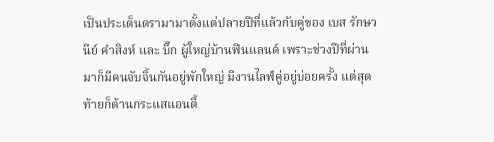เป็นประเด็นดรามามาตั้งแต่ปลายปีที่แล้วกับคู่ของ เบส รักษวนีย์ คำสิงห์ และ บิ๊ก ผู้ใหญ่บ้านฟินแลนด์ เพราะช่วงปีที่ผ่านมาก็มีคนจับจิ้นกันอยู่พักใหญ่ มีงานไลฟ์คู่อยู่บ่อยครั้ง แต่สุดท้ายก็ต้านกระแสแอนตี้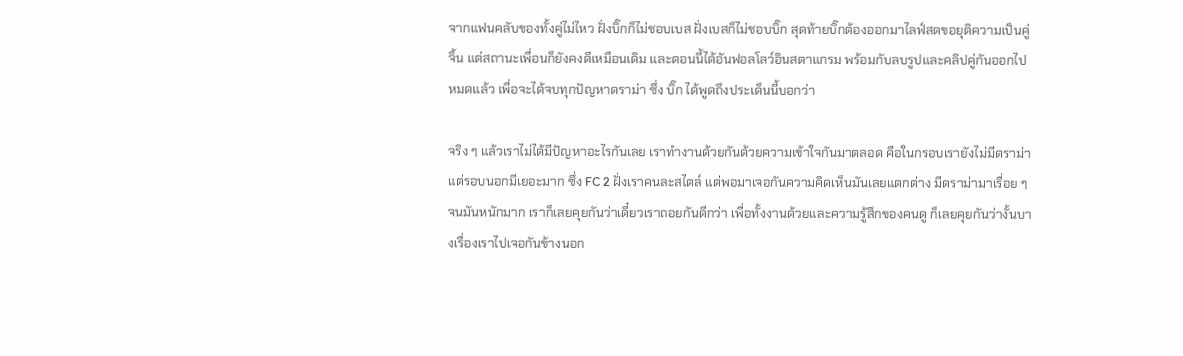จากแฟนคลับของทั้งคู่ไม่ไหว ฝั่งบิ๊กก็ไม่ชอบเบส ฝั่งเบสก็ไม่ชอบบิ๊ก สุดท้ายบิ๊กต้องออกมาไลฟ์สดขอยุติความเป็นคู่จิ้น แต่สถานะเพื่อนก็ยังคงดีเหมือนเดิม และตอนนี้ได้อันฟอลโลว์อินสตาแกรม พร้อมกับลบรูปและคลิปคู่กันออกไปหมดแล้ว เพื่อจะได้จบทุกปัญหาดราม่า ซึ่ง บิ๊ก ได้พูดถึงประเด็นนี้บอกว่า

จริง ๆ แล้วเราไม่ได้มีปัญหาอะไรกันเลย เราทำงานด้วยกันด้วยความเข้าใจกันมาตลอด คือในกรอบเรายังไม่มีดราม่า แต่รอบนอกมีเยอะมาก ซึ่ง FC 2 ฝั่งเราคนละสไตล์ แต่พอมาเจอกันความคิดเห็นมันเลยแตกต่าง มีดราม่ามาเรื่อย ๆ จนมันหนักมาก เราก็เลยคุยกันว่าเดี๋ยวเราถอยกันดีกว่า เพื่อทั้งงานด้วยและความรู้สึกของคนดู ก็เลยคุยกันว่างั้นบางเรื่องเราไปเจอกันข้างนอก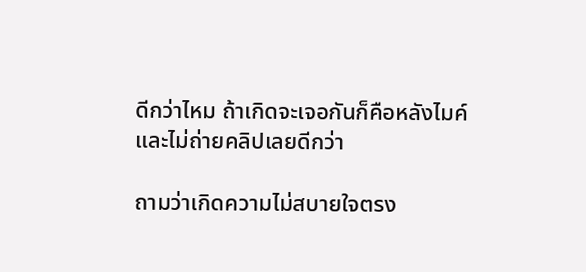ดีกว่าไหม ถ้าเกิดจะเจอกันก็คือหลังไมค์และไม่ถ่ายคลิปเลยดีกว่า

ถามว่าเกิดความไม่สบายใจตรง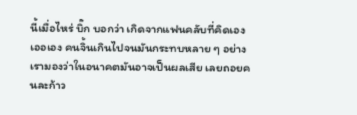นี้เมื่อไหร่ บิ๊ก บอกว่า เกิดจากแฟนคลับที่คิดเองเออเอง คนจิ้นเกินไปจนมันกระทบหลาย ๆ อย่าง เรามองว่าในอนาคตมันอาจเป็นผลเสีย เลยถอยคนละก้าว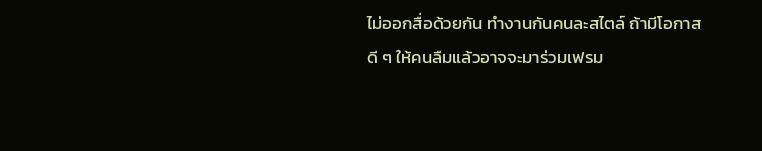ไม่ออกสื่อด้วยกัน ทำงานกันคนละสไตล์ ถ้ามีโอกาสดี ๆ ให้คนลืมแล้วอาจจะมาร่วมเฟรม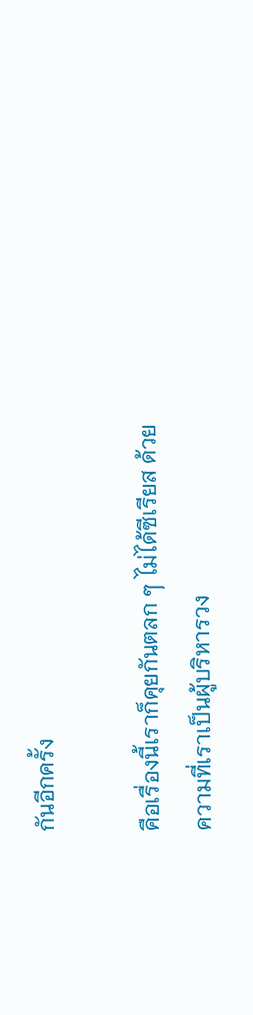กันอีกครั้ง

คือเรื่องนี้เราก็คุยกันตลก ๆ ไม่ได้ซีเรียส ด้วยความที่เราเป็นผู้บริหารวง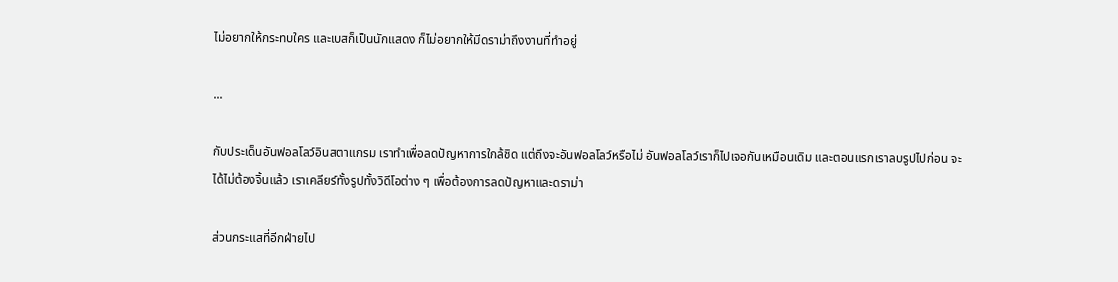ไม่อยากให้กระทบใคร และเบสก็เป็นนักแสดง ก็ไม่อยากให้มีดราม่าถึงงานที่ทำอยู่

...

กับประเด็นอันฟอลโลว์อินสตาแกรม เราทำเพื่อลดปัญหาการใกล้ชิด แต่ถึงจะอันฟอลโลว์หรือไม่ อันฟอลโลว์เราก็ไปเจอกันเหมือนเดิม และตอนแรกเราลบรูปไปก่อน จะได้ไม่ต้องจิ้นแล้ว เราเคลียร์ทั้งรูปทั้งวิดีโอต่าง ๆ เพื่อต้องการลดปัญหาและดราม่า

ส่วนกระแสที่อีกฝ่ายไป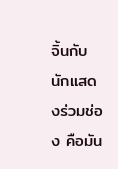จิ้นกับนักแสดงร่วมช่อง คือมัน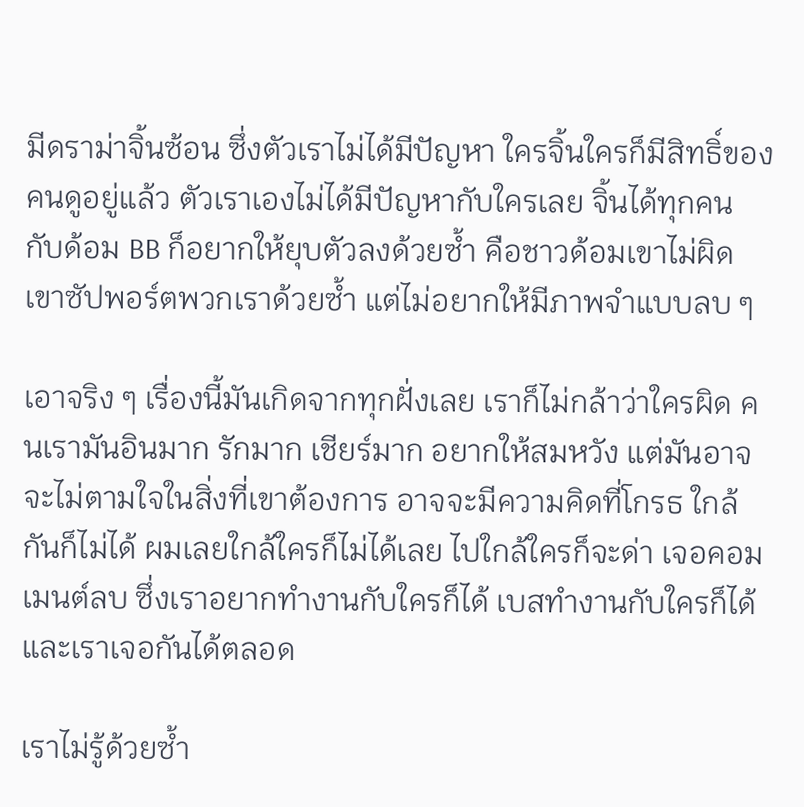มีดราม่าจิ้นซ้อน ซึ่งตัวเราไม่ได้มีปัญหา ใครจิ้นใครก็มีสิทธิ์ของคนดูอยู่แล้ว ตัวเราเองไม่ได้มีปัญหากับใครเลย จิ้นได้ทุกคน กับด้อม BB ก็อยากให้ยุบตัวลงด้วยซ้ำ คือชาวด้อมเขาไม่ผิด เขาซัปพอร์ตพวกเราด้วยซ้ำ แต่ไม่อยากให้มีภาพจำแบบลบ ๆ

เอาจริง ๆ เรื่องนี้มันเกิดจากทุกฝั่งเลย เราก็ไม่กล้าว่าใครผิด คนเรามันอินมาก รักมาก เชียร์มาก อยากให้สมหวัง แต่มันอาจจะไม่ตามใจในสิ่งที่เขาต้องการ อาจจะมีความคิดที่โกรธ ใกล้กันก็ไม่ได้ ผมเลยใกล้ใครก็ไม่ได้เลย ไปใกล้ใครก็จะด่า เจอคอมเมนต์ลบ ซึ่งเราอยากทำงานกับใครก็ได้ เบสทำงานกับใครก็ได้ และเราเจอกันได้ตลอด

เราไม่รู้ด้วยซ้ำ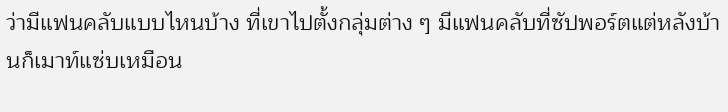ว่ามีแฟนคลับแบบไหนบ้าง ที่เขาไปตั้งกลุ่มต่าง ๆ มีแฟนคลับที่ซัปพอร์ตแต่หลังบ้านก็เมาท์แซ่บเหมือน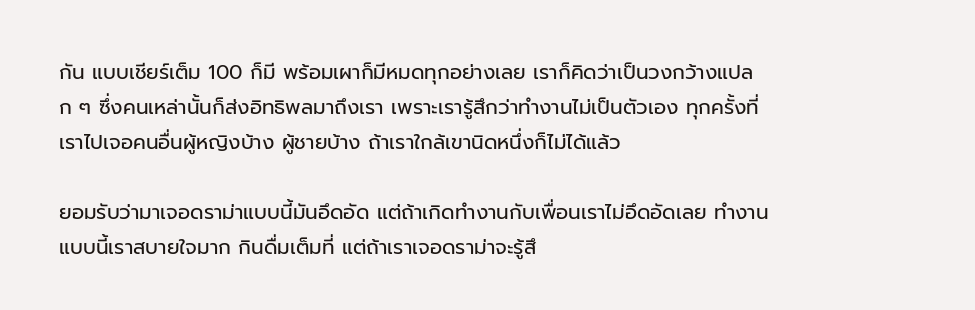กัน แบบเชียร์เต็ม 100 ก็มี พร้อมเผาก็มีหมดทุกอย่างเลย เราก็คิดว่าเป็นวงกว้างแปลก ๆ ซึ่งคนเหล่านั้นก็ส่งอิทธิพลมาถึงเรา เพราะเรารู้สึกว่าทำงานไม่เป็นตัวเอง ทุกครั้งที่เราไปเจอคนอื่นผู้หญิงบ้าง ผู้ชายบ้าง ถ้าเราใกล้เขานิดหนึ่งก็ไม่ได้แล้ว

ยอมรับว่ามาเจอดราม่าแบบนี้มันอึดอัด แต่ถ้าเกิดทำงานกับเพื่อนเราไม่อึดอัดเลย ทำงานแบบนี้เราสบายใจมาก กินดื่มเต็มที่ แต่ถ้าเราเจอดราม่าจะรู้สึ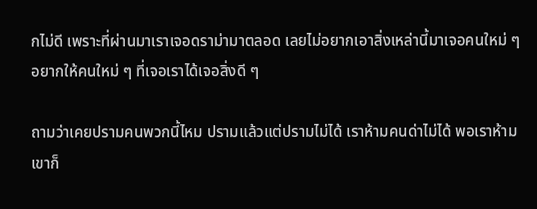กไม่ดี เพราะที่ผ่านมาเราเจอดราม่ามาตลอด เลยไม่อยากเอาสิ่งเหล่านี้มาเจอคนใหม่ ๆ อยากให้คนใหม่ ๆ ที่เจอเราได้เจอสิ่งดี ๆ

ถามว่าเคยปรามคนพวกนี้ไหม ปรามแล้วแต่ปรามไม่ได้ เราห้ามคนด่าไม่ได้ พอเราห้ามเขาก็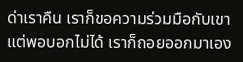ด่าเราคืน เราก็ขอความร่วมมือกับเขา แต่พอบอกไม่ได้ เราก็ถอยออกมาเอง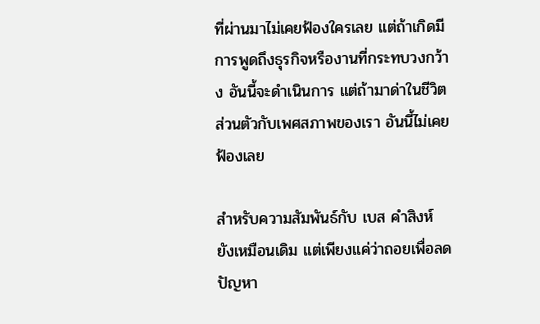ที่ผ่านมาไม่เคยฟ้องใครเลย แต่ถ้าเกิดมีการพูดถึงธุรกิจหรืองานที่กระทบวงกว้าง อันนี้จะดำเนินการ แต่ถ้ามาด่าในชีวิตส่วนตัวกับเพศสภาพของเรา อันนี้ไม่เคยฟ้องเลย

สำหรับความสัมพันธ์กับ เบส คำสิงห์ ยังเหมือนเดิม แต่เพียงแค่ว่าถอยเพื่อลดปัญหา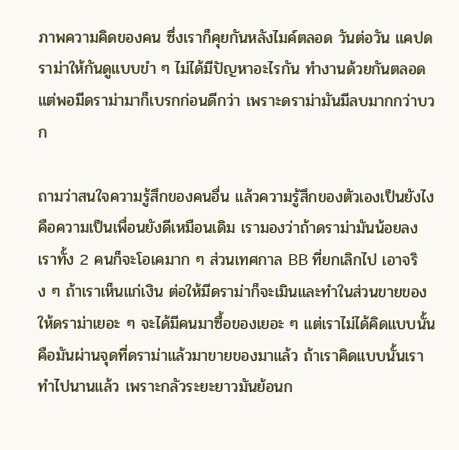ภาพความคิดของคน ซึ่งเราก็คุยกันหลังไมค์ตลอด วันต่อวัน แคปดราม่าให้กันดูแบบขำ ๆ ไม่ได้มีปัญหาอะไรกัน ทำงานด้วยกันตลอด แต่พอมีดราม่ามาก็เบรกก่อนดีกว่า เพราะดราม่ามันมีลบมากกว่าบวก

ถามว่าสนใจความรู้สึกของคนอื่น แล้วความรู้สึกของตัวเองเป็นยังไง คือความเป็นเพื่อนยังดีเหมือนเดิม เรามองว่าถ้าดราม่ามันน้อยลง เราทั้ง 2 คนก็จะโอเคมาก ๆ ส่วนเทศกาล BB ที่ยกเลิกไป เอาจริง ๆ ถ้าเราเห็นแก่เงิน ต่อให้มีดราม่าก็จะเมินและทำในส่วนขายของ ให้ดราม่าเยอะ ๆ จะได้มีคนมาซื้อของเยอะ ๆ แต่เราไม่ได้คิดแบบนั้น คือมันผ่านจุดที่ดราม่าแล้วมาขายของมาแล้ว ถ้าเราคิดแบบนั้นเราทำไปนานแล้ว เพราะกลัวระยะยาวมันย้อนก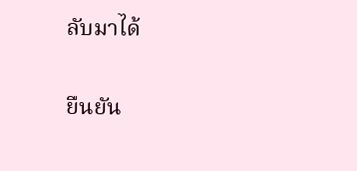ลับมาได้

ยืนยัน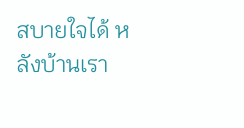สบายใจได้ หลังบ้านเรา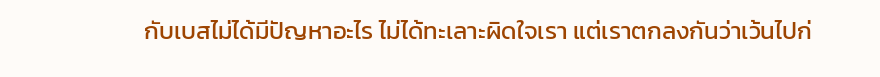กับเบสไม่ได้มีปัญหาอะไร ไม่ได้ทะเลาะผิดใจเรา แต่เราตกลงกันว่าเว้นไปก่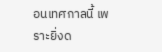อนเทศกาลนี้ เพราะยิ่งด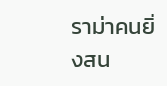ราม่าคนยิ่งสน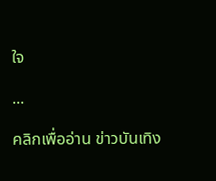ใจ

...

คลิกเพื่ออ่าน ข่าวบันเทิง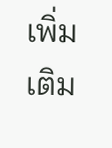เพิ่มเติม